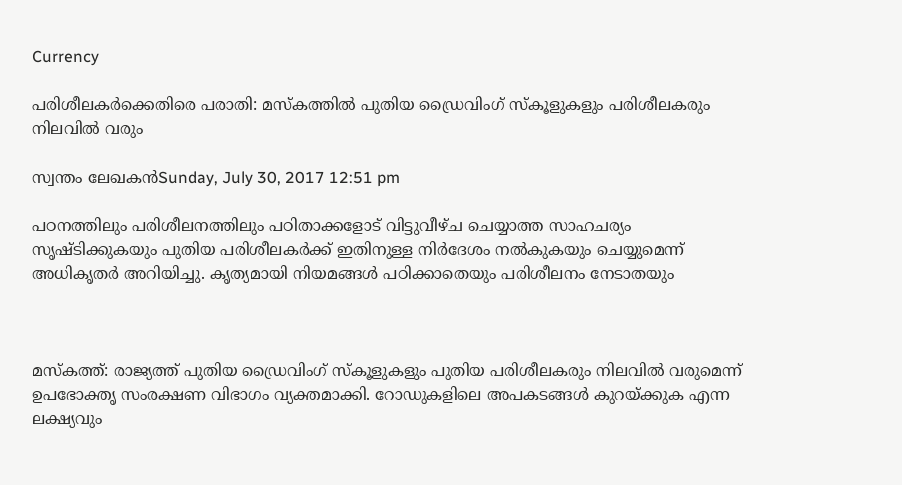Currency

പരിശീലകര്‍ക്കെതിരെ പരാതി: മസ്‌കത്തില്‍ പുതിയ ഡ്രൈവിംഗ് സ്‌കൂളുകളും പരിശീലകരും നിലവില്‍ വരും

സ്വന്തം ലേഖകന്‍Sunday, July 30, 2017 12:51 pm

പഠനത്തിലും പരിശീലനത്തിലും പഠിതാക്കളോട് വിട്ടുവീഴ്ച ചെയ്യാത്ത സാഹചര്യം സൃഷ്ടിക്കുകയും പുതിയ പരിശീലകര്‍ക്ക് ഇതിനുള്ള നിര്‍ദേശം നല്‍കുകയും ചെയ്യുമെന്ന് അധികൃതര്‍ അറിയിച്ചു. കൃത്യമായി നിയമങ്ങള്‍ പഠിക്കാതെയും പരിശീലനം നേടാതയും



മസ്‌കത്ത്: രാജ്യത്ത് പുതിയ ഡ്രൈവിംഗ് സ്‌കൂളുകളും പുതിയ പരിശീലകരും നിലവില്‍ വരുമെന്ന് ഉപഭോക്തൃ സംരക്ഷണ വിഭാഗം വ്യക്തമാക്കി. റോഡുകളിലെ അപകടങ്ങള്‍ കുറയ്ക്കുക എന്ന ലക്ഷ്യവും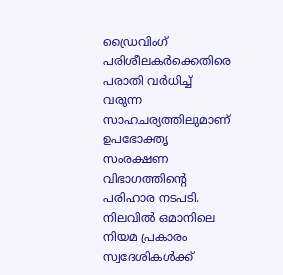ഡ്രൈവിംഗ് പരിശീലകര്‍ക്കെതിരെ പരാതി വര്‍ധിച്ച് വരുന്ന സാഹചര്യത്തിലുമാണ് ഉപഭോക്തൃ സംരക്ഷണ വിഭാഗത്തിന്റെ പരിഹാര നടപടി. നിലവില്‍ ഒമാനിലെ നിയമ പ്രകാരം സ്വദേശികള്‍ക്ക്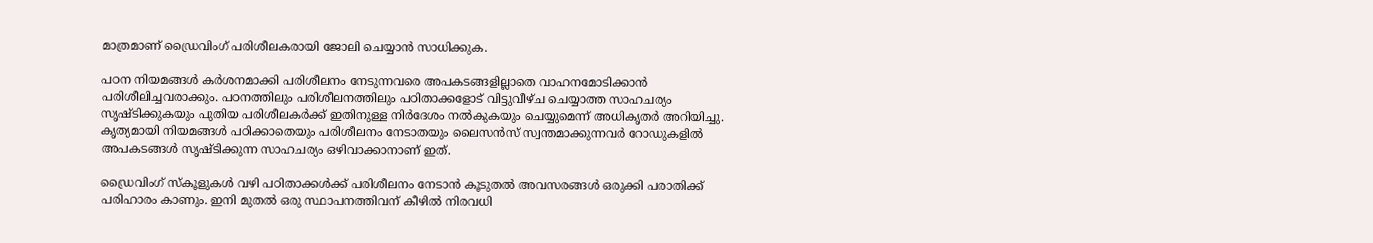മാത്രമാണ് ഡ്രൈവിംഗ് പരിശീലകരായി ജോലി ചെയ്യാന്‍ സാധിക്കുക.

പഠന നിയമങ്ങള്‍ കര്‍ശനമാക്കി പരിശീലനം നേടുന്നവരെ അപകടങ്ങളില്ലാതെ വാഹനമോടിക്കാന്‍ പരിശീലിച്ചവരാക്കും. പഠനത്തിലും പരിശീലനത്തിലും പഠിതാക്കളോട് വിട്ടുവീഴ്ച ചെയ്യാത്ത സാഹചര്യം സൃഷ്ടിക്കുകയും പുതിയ പരിശീലകര്‍ക്ക് ഇതിനുള്ള നിര്‍ദേശം നല്‍കുകയും ചെയ്യുമെന്ന് അധികൃതര്‍ അറിയിച്ചു. കൃത്യമായി നിയമങ്ങള്‍ പഠിക്കാതെയും പരിശീലനം നേടാതയും ലൈസന്‍സ് സ്വന്തമാക്കുന്നവര്‍ റോഡുകളില്‍ അപകടങ്ങള്‍ സൃഷ്ടിക്കുന്ന സാഹചര്യം ഒഴിവാക്കാനാണ് ഇത്.

ഡ്രൈവിംഗ് സ്‌കൂളുകള്‍ വഴി പഠിതാക്കള്‍ക്ക് പരിശീലനം നേടാന്‍ കൂടുതല്‍ അവസരങ്ങള്‍ ഒരുക്കി പരാതിക്ക് പരിഹാരം കാണും. ഇനി മുതല്‍ ഒരു സ്ഥാപനത്തിവന് കീഴില്‍ നിരവധി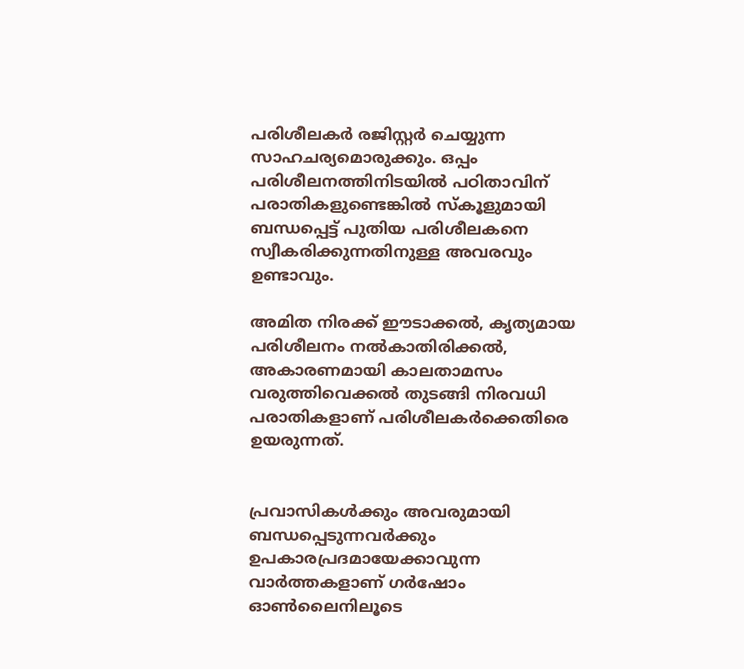പരിശീലകര്‍ രജിസ്റ്റര്‍ ചെയ്യുന്ന സാഹചര്യമൊരുക്കും. ഒപ്പം പരിശീലനത്തിനിടയില്‍ പഠിതാവിന് പരാതികളുണ്ടെങ്കില്‍ സ്‌കൂളുമായി ബന്ധപ്പെട്ട് പുതിയ പരിശീലകനെ സ്വീകരിക്കുന്നതിനുള്ള അവരവും ഉണ്ടാവും.

അമിത നിരക്ക് ഈടാക്കല്‍, കൃത്യമായ പരിശീലനം നല്‍കാതിരിക്കല്‍, അകാരണമായി കാലതാമസം വരുത്തിവെക്കല്‍ തുടങ്ങി നിരവധി പരാതികളാണ് പരിശീലകര്‍ക്കെതിരെ ഉയരുന്നത്.


പ്രവാസികൾക്കും അവരുമായി ബന്ധപ്പെടുന്നവർക്കും ഉപകാരപ്രദമായേക്കാവുന്ന വാർത്തകളാണ് ഗർഷോം ഓൺലൈനിലൂടെ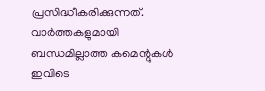പ്രസിദ്ധീകരിക്കുന്നത്. വാർത്തകളുമായി ബന്ധമില്ലാത്ത കമെന്റുകൾ ഇവിടെ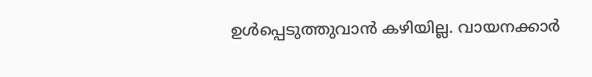ഉൾപ്പെടുത്തുവാൻ കഴിയില്ല. വായനക്കാർ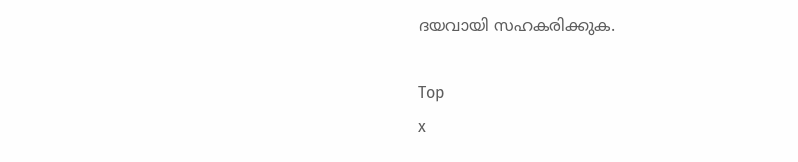ദയവായി സഹകരിക്കുക.

Top
x